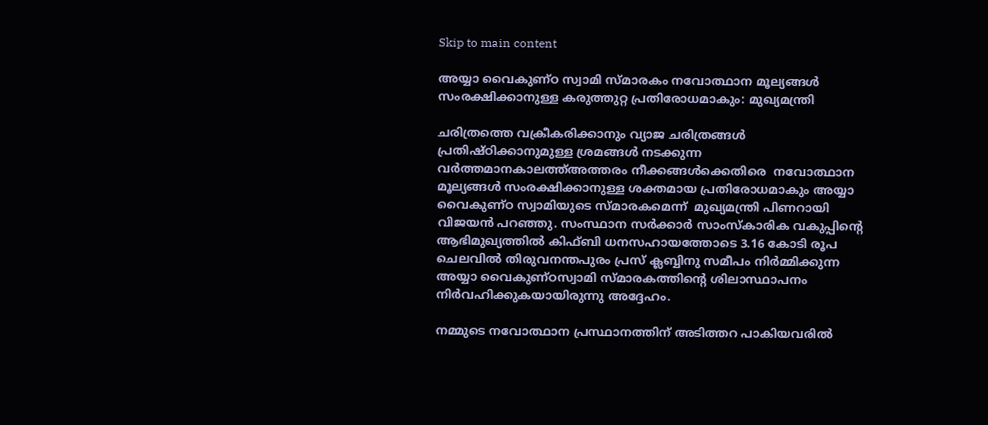Skip to main content

അയ്യാ വൈകുണ്ഠ സ്വാമി സ്മാരകം നവോത്ഥാന മൂല്യങ്ങൾ സംരക്ഷിക്കാനുള്ള കരുത്തുറ്റ പ്രതിരോധമാകും: മുഖ്യമന്ത്രി

ചരിത്രത്തെ വക്രീകരിക്കാനും വ്യാജ ചരിത്രങ്ങൾ പ്രതിഷ്ഠിക്കാനുമുള്ള ശ്രമങ്ങൾ നടക്കുന്ന വർത്തമാനകാലത്ത്അത്തരം നീക്കങ്ങൾക്കെതിരെ  നവോത്ഥാന മൂല്യങ്ങൾ സംരക്ഷിക്കാനുള്ള ശക്തമായ പ്രതിരോധമാകും അയ്യാ വൈകുണ്ഠ സ്വാമിയുടെ സ്മാരകമെന്ന്  മുഖ്യമന്ത്രി പിണറായി വിജയൻ പറഞ്ഞു. സംസ്ഥാന സർക്കാർ സാംസ്‌കാരിക വകുപ്പിന്റെ ആഭിമുഖ്യത്തിൽ കിഫ്ബി ധനസഹായത്തോടെ 3.16 കോടി രൂപ ചെലവിൽ തിരുവനന്തപുരം പ്രസ് ക്ലബ്ബിനു സമീപം നിർമ്മിക്കുന്ന അയ്യാ വൈകുണ്ഠസ്വാമി സ്മാരകത്തിന്റെ ശിലാസ്ഥാപനം നിർവഹിക്കുകയായിരുന്നു അദ്ദേഹം.

നമ്മുടെ നവോത്ഥാന പ്രസ്ഥാനത്തിന് അടിത്തറ പാകിയവരിൽ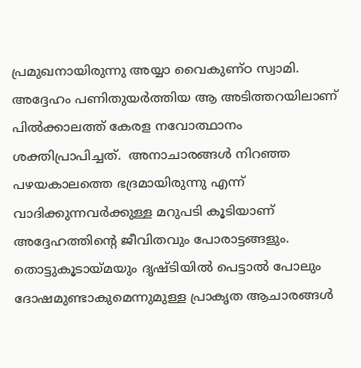പ്രമുഖനായിരുന്നു അയ്യാ വൈകുണ്ഠ സ്വാമി. അദ്ദേഹം പണിതുയർത്തിയ ആ അടിത്തറയിലാണ് പിൽക്കാലത്ത് കേരള നവോത്ഥാനം ശക്തിപ്രാപിച്ചത്.  അനാചാരങ്ങൾ നിറഞ്ഞ പഴയകാലത്തെ ഭദ്രമായിരുന്നു എന്ന് വാദിക്കുന്നവർക്കുള്ള മറുപടി കൂടിയാണ് അദ്ദേഹത്തിന്റെ ജീവിതവും പോരാട്ടങ്ങളും. തൊട്ടുകൂടായ്മയും ദൃഷ്ടിയിൽ പെട്ടാൽ പോലും ദോഷമുണ്ടാകുമെന്നുമുള്ള പ്രാകൃത ആചാരങ്ങൾ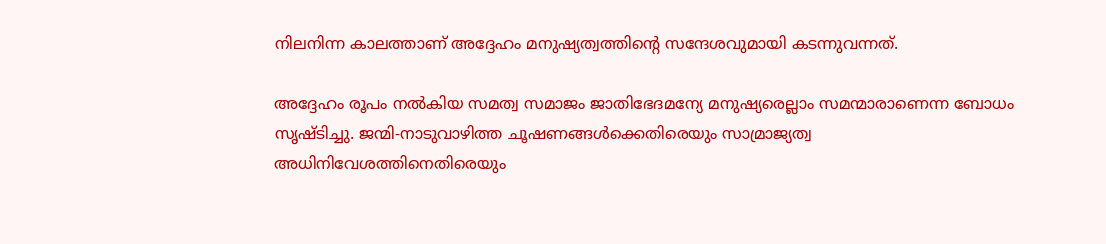നിലനിന്ന കാലത്താണ് അദ്ദേഹം മനുഷ്യത്വത്തിന്റെ സന്ദേശവുമായി കടന്നുവന്നത്.

അദ്ദേഹം രൂപം നൽകിയ സമത്വ സമാജം ജാതിഭേദമന്യേ മനുഷ്യരെല്ലാം സമന്മാരാണെന്ന ബോധം സൃഷ്ടിച്ചു. ജന്മി-നാടുവാഴിത്ത ചൂഷണങ്ങൾക്കെതിരെയും സാമ്രാജ്യത്വ അധിനിവേശത്തിനെതിരെയും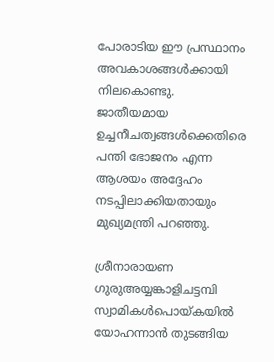പോരാടിയ ഈ പ്രസ്ഥാനം അവകാശങ്ങൾക്കായി നിലകൊണ്ടു. ജാതീയമായ ഉച്ചനീചത്വങ്ങൾക്കെതിരെ പന്തി ഭോജനം എന്ന ആശയം അദ്ദേഹം നടപ്പിലാക്കിയതായും മുഖ്യമന്ത്രി പറഞ്ഞു.

ശ്രീനാരായണ ഗുരുഅയ്യങ്കാളിചട്ടമ്പി സ്വാമികൾപൊയ്കയിൽ യോഹന്നാൻ തുടങ്ങിയ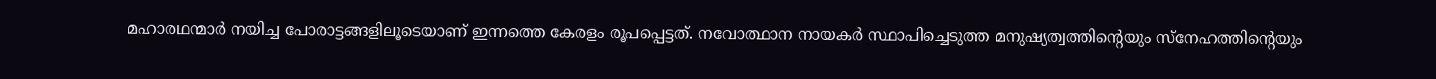മഹാരഥന്മാർ നയിച്ച പോരാട്ടങ്ങളിലൂടെയാണ് ഇന്നത്തെ കേരളം രൂപപ്പെട്ടത്. നവോത്ഥാന നായകർ സ്ഥാപിച്ചെടുത്ത മനുഷ്യത്വത്തിന്റെയും സ്‌നേഹത്തിന്റെയും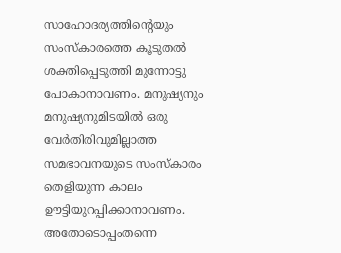സാഹോദര്യത്തിന്റെയും സംസ്‌കാരത്തെ കൂടുതൽ ശക്തിപ്പെടുത്തി മുന്നോട്ടു പോകാനാവണം. മനുഷ്യനും മനുഷ്യനുമിടയിൽ ഒരു വേർതിരിവുമില്ലാത്ത സമഭാവനയുടെ സംസ്‌കാരം തെളിയുന്ന കാലം ഊട്ടിയുറപ്പിക്കാനാവണം. അതോടൊപ്പംതന്നെ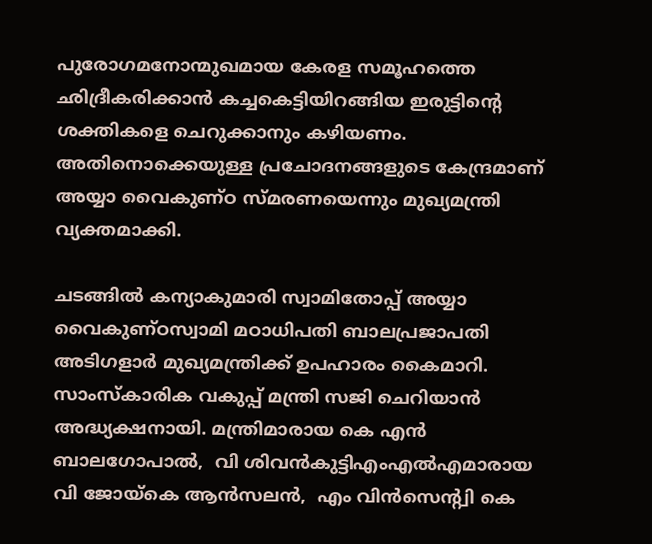പുരോഗമനോന്മുഖമായ കേരള സമൂഹത്തെ ഛിദ്രീകരിക്കാൻ കച്ചകെട്ടിയിറങ്ങിയ ഇരുട്ടിന്റെ ശക്തികളെ ചെറുക്കാനും കഴിയണം. അതിനൊക്കെയുള്ള പ്രചോദനങ്ങളുടെ കേന്ദ്രമാണ് അയ്യാ വൈകുണ്ഠ സ്മരണയെന്നും മുഖ്യമന്ത്രി വ്യക്തമാക്കി.

ചടങ്ങിൽ കന്യാകുമാരി സ്വാമിതോപ്പ് അയ്യാ വൈകുണ്ഠസ്വാമി മഠാധിപതി ബാലപ്രജാപതി അടിഗളാർ മുഖ്യമന്ത്രിക്ക് ഉപഹാരം കൈമാറി. സാംസ്‌കാരിക വകുപ്പ് മന്ത്രി സജി ചെറിയാൻ അദ്ധ്യക്ഷനായി. മന്ത്രിമാരായ കെ എൻ ബാലഗോപാൽ,  വി ശിവൻകുട്ടിഎംഎൽഎമാരായ വി ജോയ്കെ ആൻസലൻ,  എം വിൻസെന്റ്വി കെ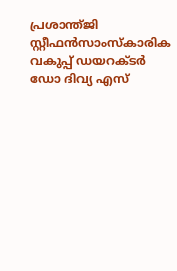പ്രശാന്ത്ജി സ്റ്റീഫൻസാംസ്‌കാരിക വകുപ്പ് ഡയറക്ടർ ഡോ ദിവ്യ എസ്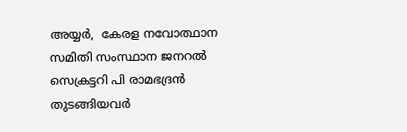അയ്യർ,  കേരള നവോത്ഥാന സമിതി സംസ്ഥാന ജനറൽ സെക്രട്ടറി പി രാമഭദ്രൻ തുടങ്ങിയവർ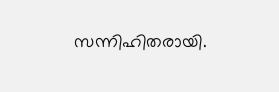സന്നിഹിതരായി.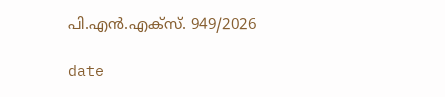പി.എൻ.എക്‌സ്. 949/2026

date